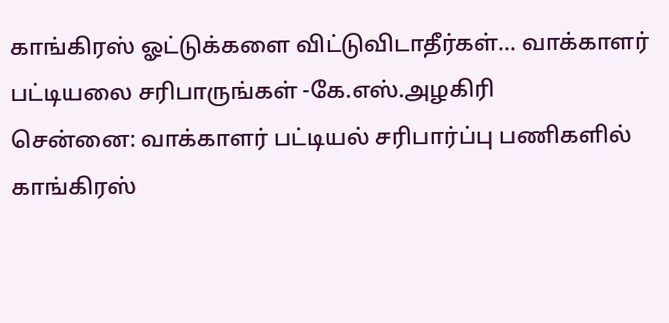காங்கிரஸ் ஓட்டுக்களை விட்டுவிடாதீர்கள்... வாக்காளர் பட்டியலை சரிபாருங்கள் -கே.எஸ்.அழகிரி
சென்னை: வாக்காளர் பட்டியல் சரிபார்ப்பு பணிகளில் காங்கிரஸ்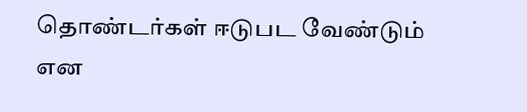தொண்டர்கள் ஈடுபட வேண்டும் என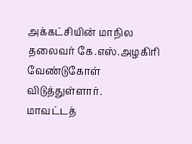அக்கட்சியின் மாநில தலைவர் கே.எஸ்.அழகிரி வேண்டுகோள் விடுத்துள்ளார்.
மாவட்டத்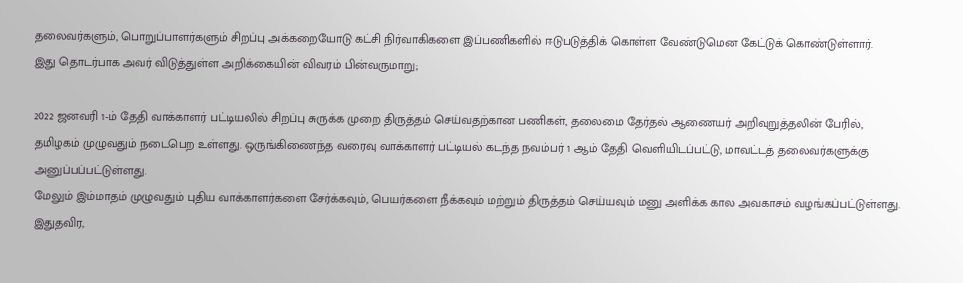தலைவர்களும், பொறுப்பாளர்களும் சிறப்பு அக்கறையோடு கட்சி நிர்வாகிகளை இப்பணிகளில் ஈடுபடுத்திக் கொள்ள வேண்டுமென கேட்டுக் கொண்டுள்ளார்.
இது தொடர்பாக அவர் விடுத்துள்ள அறிக்கையின் விவரம் பின்வருமாறு;

2022 ஜனவரி 1-ம் தேதி வாக்காளர் பட்டியலில் சிறப்பு சுருக்க முறை திருத்தம் செய்வதற்கான பணிகள், தலைமை தேர்தல் ஆணையர் அறிவுறுத்தலின் பேரில், தமிழகம் முழுவதும் நடைபெற உள்ளது. ஒருங்கிணைந்த வரைவு வாக்காளர் பட்டியல் கடந்த நவம்பர் 1 ஆம் தேதி வெளியிடப்பட்டு, மாவட்டத் தலைவர்களுக்கு அனுப்பப்பட்டுள்ளது.
மேலும் இம்மாதம் முழுவதும் புதிய வாக்காளர்களை சேர்க்கவும், பெயர்களை நீக்கவும் மற்றும் திருத்தம் செய்யவும் மனு அளிக்க கால அவகாசம் வழங்கப்பட்டுள்ளது. இதுதவிர,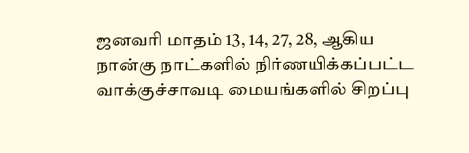ஜனவரி மாதம் 13, 14, 27, 28, ஆகிய நான்கு நாட்களில் நிர்ணயிக்கப்பட்ட வாக்குச்சாவடி மையங்களில் சிறப்பு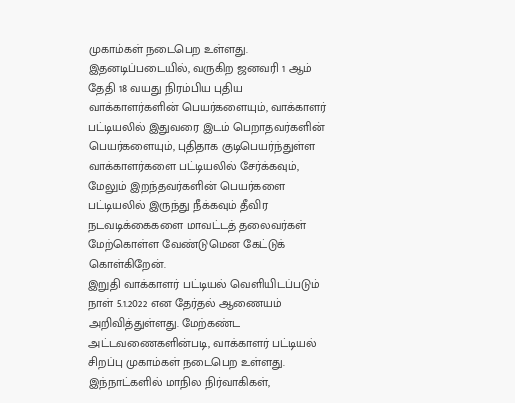முகாம்கள் நடைபெற உள்ளது.
இதனடிப்படையில், வருகிற ஜனவரி 1 ஆம் தேதி 18 வயது நிரம்பிய புதிய வாக்காளர்களின் பெயர்களையும், வாக்காளர் பட்டியலில் இதுவரை இடம் பெறாதவர்களின் பெயர்களையும், புதிதாக குடிபெயர்ந்துள்ள வாக்காளர்களை பட்டியலில் சேர்க்கவும், மேலும் இறந்தவர்களின் பெயர்களை பட்டியலில் இருந்து நீக்கவும் தீவிர நடவடிக்கைகளை மாவட்டத் தலைவர்கள் மேற்கொள்ள வேண்டுமென கேட்டுக் கொள்கிறேன்.
இறுதி வாக்காளர் பட்டியல் வெளியிடப்படும் நாள் 5.1.2022 என தேர்தல் ஆணையம் அறிவித்துள்ளது. மேற்கண்ட அட்டவணைகளின்படி, வாக்காளர் பட்டியல் சிறப்பு முகாம்கள் நடைபெற உள்ளது. இந்நாட்களில் மாநில நிர்வாகிகள்,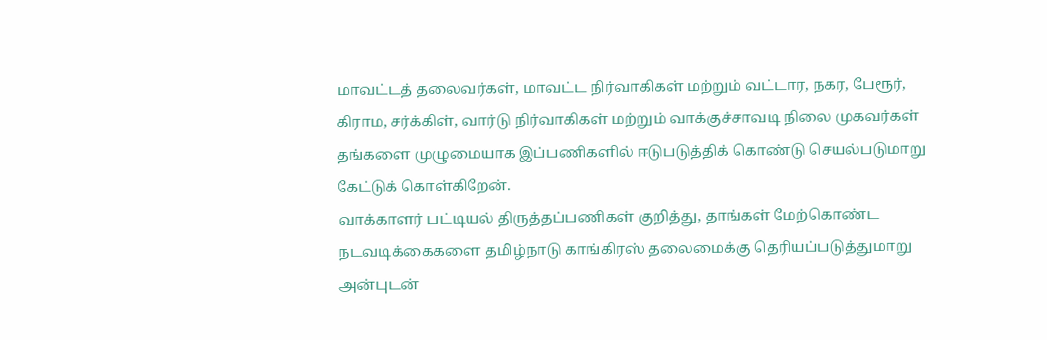மாவட்டத் தலைவர்கள், மாவட்ட நிர்வாகிகள் மற்றும் வட்டார, நகர, பேரூர், கிராம, சர்க்கிள், வார்டு நிர்வாகிகள் மற்றும் வாக்குச்சாவடி நிலை முகவர்கள் தங்களை முழுமையாக இப்பணிகளில் ஈடுபடுத்திக் கொண்டு செயல்படுமாறு கேட்டுக் கொள்கிறேன்.
வாக்காளர் பட்டியல் திருத்தப்பணிகள் குறித்து, தாங்கள் மேற்கொண்ட நடவடிக்கைகளை தமிழ்நாடு காங்கிரஸ் தலைமைக்கு தெரியப்படுத்துமாறு அன்புடன்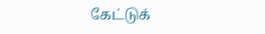கேட்டுக்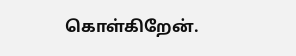கொள்கிறேன்.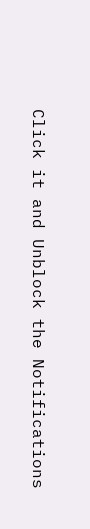Click it and Unblock the Notifications